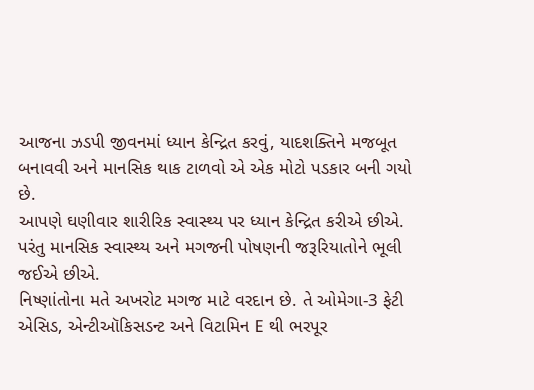આજના ઝડપી જીવનમાં ધ્યાન કેન્દ્રિત કરવું, યાદશક્તિને મજબૂત બનાવવી અને માનસિક થાક ટાળવો એ એક મોટો પડકાર બની ગયો છે.
આપણે ઘણીવાર શારીરિક સ્વાસ્થ્ય પર ધ્યાન કેન્દ્રિત કરીએ છીએ. પરંતુ માનસિક સ્વાસ્થ્ય અને મગજની પોષણની જરૂરિયાતોને ભૂલી જઈએ છીએ.
નિષ્ણાંતોના મતે અખરોટ મગજ માટે વરદાન છે. તે ઓમેગા-3 ફેટી એસિડ, એન્ટીઑકિસડન્ટ અને વિટામિન E થી ભરપૂર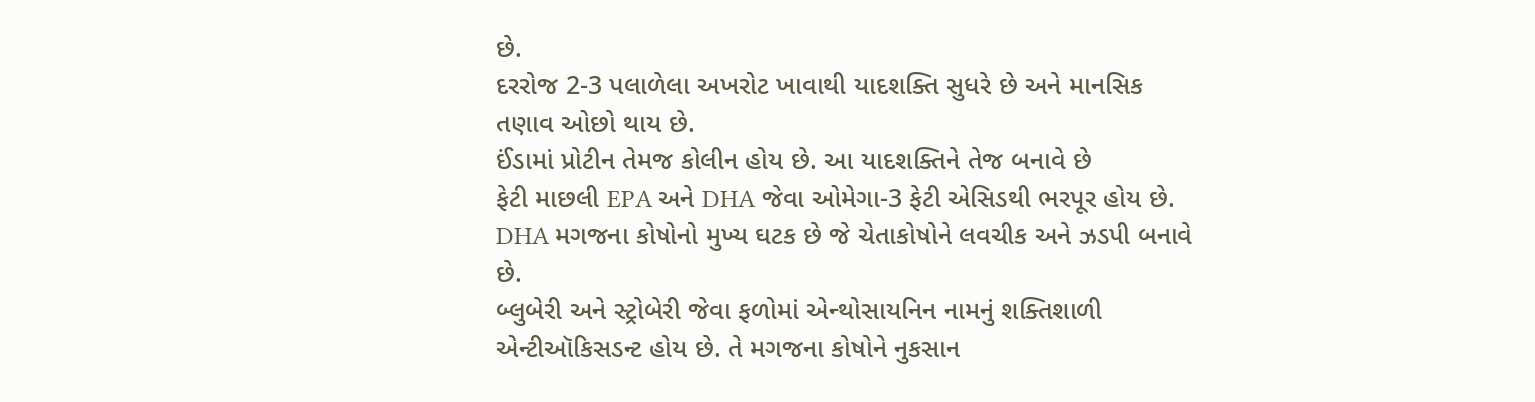છે.
દરરોજ 2-3 પલાળેલા અખરોટ ખાવાથી યાદશક્તિ સુધરે છે અને માનસિક તણાવ ઓછો થાય છે.
ઈંડામાં પ્રોટીન તેમજ કોલીન હોય છે. આ યાદશક્તિને તેજ બનાવે છે
ફેટી માછલી EPA અને DHA જેવા ઓમેગા-3 ફેટી એસિડથી ભરપૂર હોય છે.
DHA મગજના કોષોનો મુખ્ય ઘટક છે જે ચેતાકોષોને લવચીક અને ઝડપી બનાવે છે.
બ્લુબેરી અને સ્ટ્રોબેરી જેવા ફળોમાં એન્થોસાયનિન નામનું શક્તિશાળી એન્ટીઑકિસડન્ટ હોય છે. તે મગજના કોષોને નુકસાન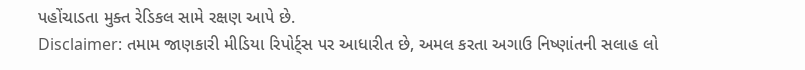પહોંચાડતા મુક્ત રેડિકલ સામે રક્ષણ આપે છે.
Disclaimer: તમામ જાણકારી મીડિયા રિપોર્ટ્સ પર આધારીત છે, અમલ કરતા અગાઉ નિષ્ણાંતની સલાહ લો